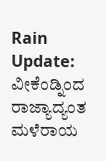Rain Update: ವೀಕೆಂಡ್ನಿಂದ ರಾಜ್ಯಾದ್ಯಂತ ಮಳೆರಾಯ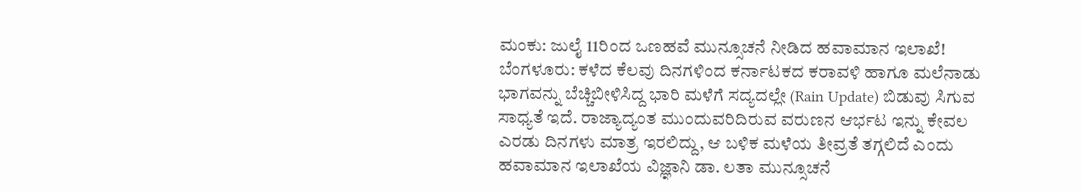ಮಂಕು: ಜುಲೈ 11ರಿಂದ ಒಣಹವೆ ಮುನ್ಸೂಚನೆ ನೀಡಿದ ಹವಾಮಾನ ಇಲಾಖೆ!
ಬೆಂಗಳೂರು: ಕಳೆದ ಕೆಲವು ದಿನಗಳಿಂದ ಕರ್ನಾಟಕದ ಕರಾವಳಿ ಹಾಗೂ ಮಲೆನಾಡು ಭಾಗವನ್ನು ಬೆಚ್ಚಿಬೀಳಿಸಿದ್ದ ಭಾರಿ ಮಳೆಗೆ ಸದ್ಯದಲ್ಲೇ (Rain Update) ಬಿಡುವು ಸಿಗುವ ಸಾಧ್ಯತೆ ಇದೆ. ರಾಜ್ಯಾದ್ಯಂತ ಮುಂದುವರಿದಿರುವ ವರುಣನ ಆರ್ಭಟ ಇನ್ನು ಕೇವಲ ಎರಡು ದಿನಗಳು ಮಾತ್ರ ಇರಲಿದ್ದು, ಆ ಬಳಿಕ ಮಳೆಯ ತೀವ್ರತೆ ತಗ್ಗಲಿದೆ ಎಂದು ಹವಾಮಾನ ಇಲಾಖೆಯ ವಿಜ್ಞಾನಿ ಡಾ. ಲತಾ ಮುನ್ಸೂಚನೆ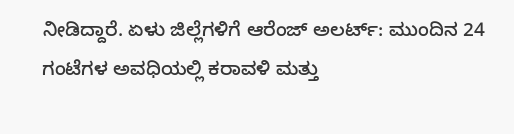ನೀಡಿದ್ದಾರೆ. ಏಳು ಜಿಲ್ಲೆಗಳಿಗೆ ಆರೆಂಜ್ ಅಲರ್ಟ್: ಮುಂದಿನ 24 ಗಂಟೆಗಳ ಅವಧಿಯಲ್ಲಿ ಕರಾವಳಿ ಮತ್ತು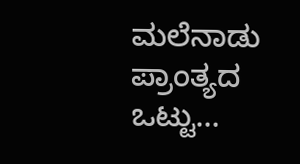ಮಲೆನಾಡು ಪ್ರಾಂತ್ಯದ ಒಟ್ಟು…